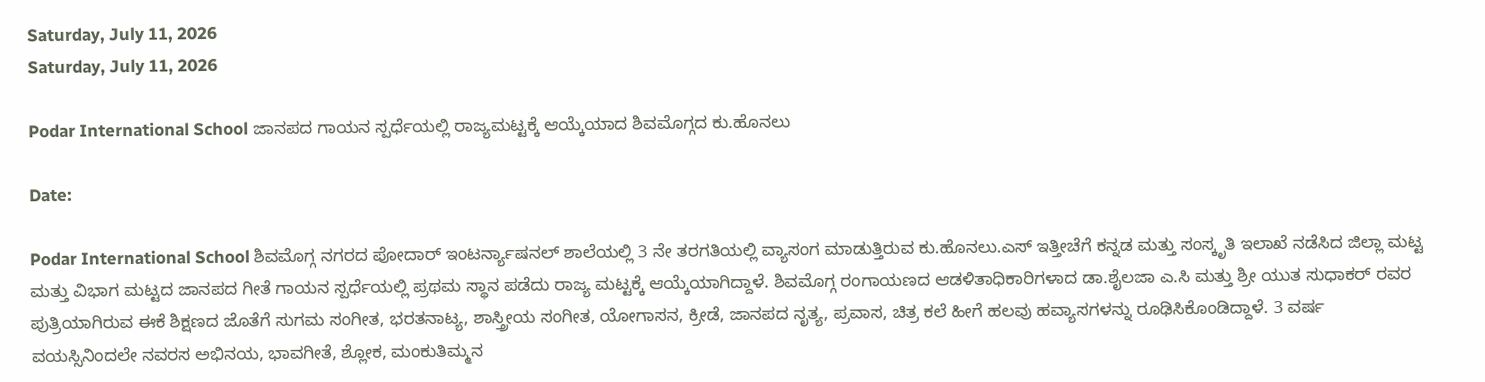Saturday, July 11, 2026
Saturday, July 11, 2026

Podar International School ಜಾನಪದ ಗಾಯನ ಸ್ಪರ್ಧೆಯಲ್ಲಿ ರಾಜ್ಯಮಟ್ಟಕ್ಕೆ ಆಯ್ಕೆಯಾದ ಶಿವಮೊಗ್ಗದ ಕು.ಹೊನಲು

Date:

Podar International School ಶಿವಮೊಗ್ಗ ನಗರದ ಪೋದಾರ್ ಇಂಟರ್ನ್ಯಾಷನಲ್ ಶಾಲೆಯಲ್ಲಿ 3 ನೇ ತರಗತಿಯಲ್ಲಿ ವ್ಯಾಸಂಗ ಮಾಡುತ್ತಿರುವ ಕು.ಹೊನಲು.ಎಸ್ ಇತ್ತೀಚೆಗೆ ಕನ್ನಡ ಮತ್ತು ಸಂಸ್ಕೃತಿ ಇಲಾಖೆ ನಡೆಸಿದ ಜಿಲ್ಲಾ ಮಟ್ಟ ಮತ್ತು ವಿಭಾಗ ಮಟ್ಟದ ಜಾನಪದ ಗೀತೆ ಗಾಯನ ಸ್ಪರ್ಧೆಯಲ್ಲಿ ಪ್ರಥಮ ಸ್ಥಾನ ಪಡೆದು ರಾಜ್ಯ ಮಟ್ಟಕ್ಕೆ ಆಯ್ಕೆಯಾಗಿದ್ದಾಳೆ. ಶಿವಮೊಗ್ಗ ರಂಗಾಯಣದ ಆಡಳಿತಾಧಿಕಾರಿಗಳಾದ ಡಾ.ಶೈಲಜಾ ಎ.ಸಿ ಮತ್ತು ಶ್ರೀ ಯುತ ಸುಧಾಕರ್ ರವರ ಪುತ್ರಿಯಾಗಿರುವ ಈಕೆ ಶಿಕ್ಷಣದ ಜೊತೆಗೆ ಸುಗಮ ಸಂಗೀತ, ಭರತನಾಟ್ಯ, ಶಾಸ್ತ್ರೀಯ ಸಂಗೀತ, ಯೋಗಾಸನ, ಕ್ರೀಡೆ, ಜಾನಪದ ನೃತ್ಯ, ಪ್ರವಾಸ, ಚಿತ್ರ ಕಲೆ ಹೀಗೆ ಹಲವು ಹವ್ಯಾಸಗಳನ್ನು ರೂಢಿಸಿಕೊಂಡಿದ್ದಾಳೆ. 3 ವರ್ಷ ವಯಸ್ಸಿನಿಂದಲೇ ನವರಸ ಅಭಿನಯ, ಭಾವಗೀತೆ, ಶ್ಲೋಕ, ಮಂಕುತಿಮ್ಮನ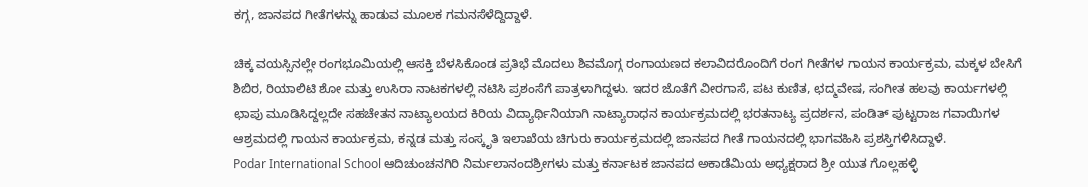ಕಗ್ಗ, ಜಾನಪದ ಗೀತೆಗಳನ್ನು ಹಾಡುವ ಮೂಲಕ ಗಮನಸೆಳೆದ್ದಿದ್ದಾಳೆ.

ಚಿಕ್ಕ ವಯಸ್ಸಿನಲ್ಲೇ ರಂಗಭೂಮಿಯಲ್ಲಿ ಆಸಕ್ತಿ ಬೆಳಸಿಕೊಂಡ ಪ್ರತಿಭೆ ಮೊದಲು ಶಿವಮೊಗ್ಗ ರಂಗಾಯಣದ ಕಲಾವಿದರೊಂದಿಗೆ ರಂಗ ಗೀತೆಗಳ ಗಾಯನ ಕಾರ್ಯಕ್ರಮ, ಮಕ್ಕಳ ಬೇಸಿಗೆ ಶಿಬಿರ, ರಿಯಾಲಿಟಿ ಶೋ ಮತ್ತು ಉಸಿರಾ ನಾಟಕಗಳಲ್ಲಿ ನಟಿಸಿ ಪ್ರಶಂಸೆಗೆ ಪಾತ್ರಳಾಗಿದ್ದಳು. ಇದರ ಜೊತೆಗೆ ವೀರಗಾಸೆ, ಪಟ ಕುಣಿತ, ಛದ್ಮವೇಷ, ಸಂಗೀತ ಹಲವು ಕಾರ್ಯಗಳಲ್ಲಿ ಛಾಪು ಮೂಡಿಸಿದ್ದಲ್ಲದೇ ಸಹಚೇತನ ನಾಟ್ಯಾಲಯದ ಕಿರಿಯ ವಿದ್ಯಾರ್ಥಿನಿಯಾಗಿ ನಾಟ್ಯಾರಾಧನ ಕಾರ್ಯಕ್ರಮದಲ್ಲಿ ಭರತನಾಟ್ಯ ಪ್ರದರ್ಶನ, ಪಂಡಿತ್ ಪುಟ್ಟರಾಜ ಗವಾಯಿಗಳ ಆಶ್ರಮದಲ್ಲಿ ಗಾಯನ ಕಾರ್ಯಕ್ರಮ, ಕನ್ನಡ ಮತ್ತು ಸಂಸ್ಕೃತಿ ಇಲಾಖೆಯ ಚಿಗುರು ಕಾರ್ಯಕ್ರಮದಲ್ಲಿ ಜಾನಪದ ಗೀತೆ ಗಾಯನದಲ್ಲಿ ಭಾಗವಹಿಸಿ ಪ್ರಶಸ್ತಿಗಳಿಸಿದ್ದಾಳೆ.
Podar International School ಆದಿಚುಂಚನಗಿರಿ ನಿರ್ಮಲಾನಂದಶ್ರೀಗಳು ಮತ್ತು ಕರ್ನಾಟಕ ಜಾನಪದ ಅಕಾಡೆಮಿಯ ಅಧ್ಯಕ್ಷರಾದ ಶ್ರೀ ಯುತ ಗೊಲ್ಲಹಳ್ಳಿ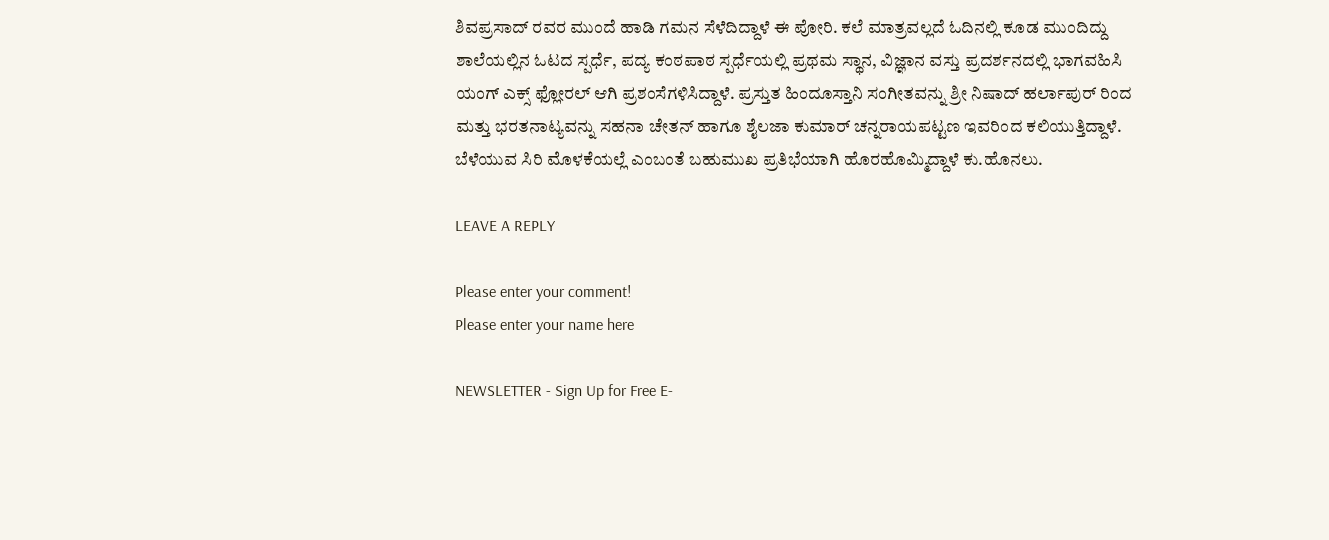ಶಿವಪ್ರಸಾದ್ ರವರ ಮುಂದೆ ಹಾಡಿ ಗಮನ ಸೆಳೆದಿದ್ದಾಳೆ ಈ ಪೋರಿ. ಕಲೆ ಮಾತ್ರವಲ್ಲದೆ ಓದಿನಲ್ಲಿ ಕೂಡ ಮುಂದಿದ್ದು ಶಾಲೆಯಲ್ಲಿನ ಓಟದ ಸ್ಪರ್ಧೆ, ಪದ್ಯ ಕಂಠಪಾಠ ಸ್ಪರ್ಧೆಯಲ್ಲಿ ಪ್ರಥಮ ಸ್ಥಾನ, ವಿಜ್ಞಾನ ವಸ್ತು ಪ್ರದರ್ಶನದಲ್ಲಿ ಭಾಗವಹಿಸಿ ಯಂಗ್ ಎಕ್ಸ್ ಫ್ಲೋರಲ್ ಆಗಿ ಪ್ರಶಂಸೆಗಳಿಸಿದ್ದಾಳೆ. ಪ್ರಸ್ತುತ ಹಿಂದೂಸ್ತಾನಿ ಸಂಗೀತವನ್ನು ಶ್ರೀ ನಿಷಾದ್ ಹರ್ಲಾಪುರ್ ರಿಂದ ಮತ್ತು ಭರತನಾಟ್ಯವನ್ನು ಸಹನಾ ಚೇತನ್ ಹಾಗೂ ಶೈಲಜಾ ಕುಮಾರ್ ಚನ್ನರಾಯಪಟ್ಟಣ ಇವರಿಂದ ಕಲಿಯುತ್ತಿದ್ದಾಳೆ. ಬೆಳೆಯುವ ಸಿರಿ ಮೊಳಕೆಯಲ್ಲೆ ಎಂಬಂತೆ ಬಹುಮುಖ ಪ್ರತಿಭೆಯಾಗಿ ಹೊರಹೊಮ್ಮಿದ್ದಾಳೆ ಕು.ಹೊನಲು.

LEAVE A REPLY

Please enter your comment!
Please enter your name here

NEWSLETTER - Sign Up for Free E-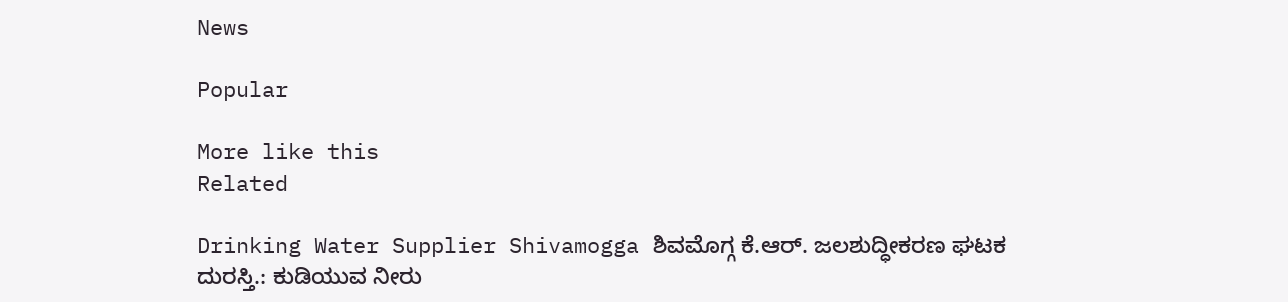News

Popular

More like this
Related

Drinking Water Supplier Shivamogga ಶಿವಮೊಗ್ಗ ಕೆ.ಆರ್. ಜಲಶುದ್ಧೀಕರಣ ಘಟಕ ದುರಸ್ತಿ.: ಕುಡಿಯುವ ನೀರು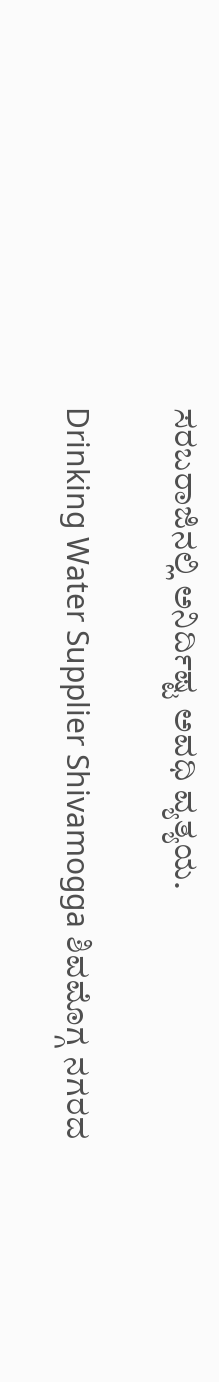ಸರಬರಾಜಿನಲ್ಲಿ ಅನಿರ್ದಿಷ್ಟ ಅವಧಿ ವ್ಯತ್ಯಯ.

Drinking Water Supplier Shivamogga ಶಿವಮೊಗ್ಗ ನಗರದ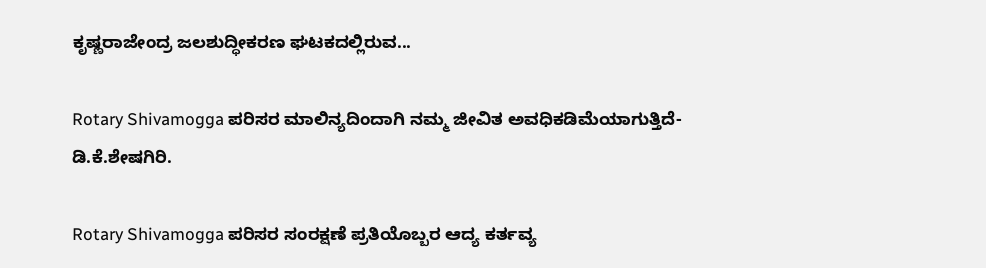ಕೃಷ್ಣರಾಜೇಂದ್ರ ಜಲಶುದ್ಧೀಕರಣ ಘಟಕದಲ್ಲಿರುವ...

Rotary Shivamogga ಪರಿಸರ ಮಾಲಿನ್ಯದಿಂದಾಗಿ ನಮ್ಮ ಜೀವಿತ ಅವಧಿಕಡಿಮೆಯಾಗುತ್ತಿದೆ- ಡಿ.ಕೆ.ಶೇಷಗಿರಿ.

Rotary Shivamogga ಪರಿಸರ ಸಂರಕ್ಷಣೆ ಪ್ರತಿಯೊಬ್ಬರ ಆದ್ಯ ಕರ್ತವ್ಯ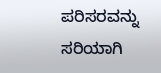ಪರಿಸರವನ್ನು ಸರಿಯಾಗಿ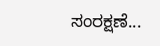ಸಂರಕ್ಷಣೆ...